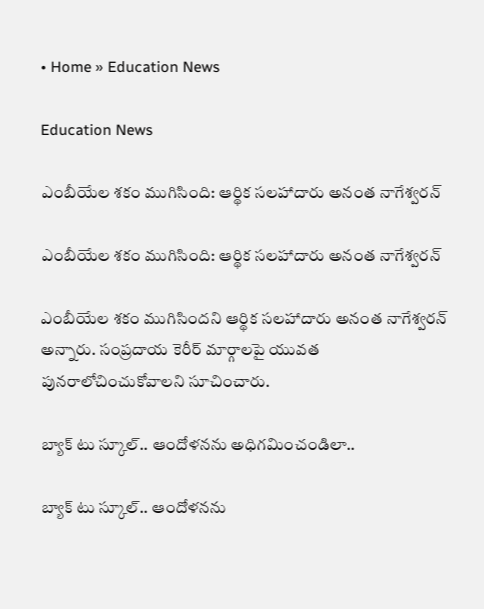• Home » Education News

Education News

ఎంబీయేల శకం ముగిసింది: ఆర్థిక సలహాదారు అనంత నాగేశ్వరన్

ఎంబీయేల శకం ముగిసింది: ఆర్థిక సలహాదారు అనంత నాగేశ్వరన్

ఎంబీయేల శకం ముగిసిందని ఆర్థిక సలహాదారు అనంత నాగేశ్వరన్ అన్నారు. సంప్రదాయ కెరీర్ మార్గాలపై యువత పునరాలోచించుకోవాలని సూచించారు.

బ్యాక్ టు స్కూల్.. ఆందోళనను అధిగమించండిలా..

బ్యాక్ టు స్కూల్.. ఆందోళనను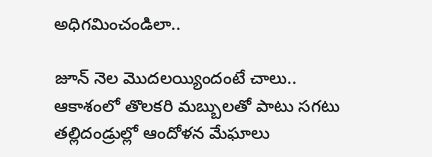అధిగమించండిలా..

జూన్‌ నెల మొదలయ్యిందంటే చాలు.. ఆకాశంలో తొలకరి మబ్బులతో పాటు సగటు తల్లిదండ్రుల్లో ఆందోళన మేఘాలు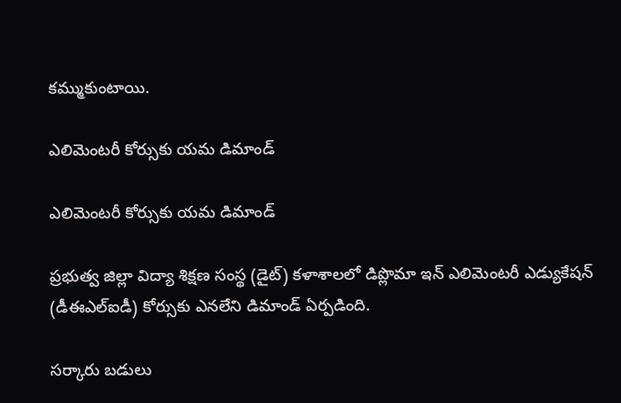కమ్ముకుంటాయి.

ఎలిమెంటరీ కోర్సుకు యమ డిమాండ్‌

ఎలిమెంటరీ కోర్సుకు యమ డిమాండ్‌

ప్రభుత్వ జిల్లా విద్యా శిక్షణ సంస్థ (డైట్‌) కళాశాలలో డిప్లొమా ఇన్‌ ఎలిమెంటరీ ఎడ్యుకేషన్‌ (డీఈఎల్‌ఐడీ) కోర్సుకు ఎనలేని డిమాండ్‌ ఏర్పడింది.

సర్కారు బడులు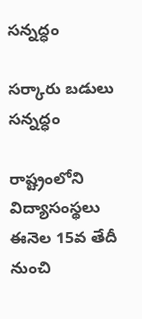సన్నద్ధం

సర్కారు బడులు సన్నద్ధం

రాష్ట్రంలోని విద్యాసంస్థలు ఈనెల 15వ తేదీ నుంచి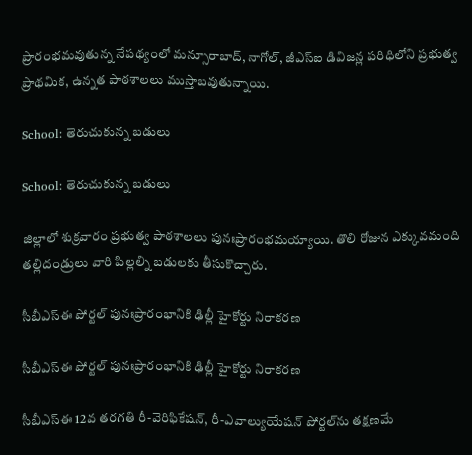ప్రారంభమవుతున్న నేపథ్యంలో మన్సూరాబాద్‌, నాగోల్‌, జీఎస్ఐ డివిజన్ల పరిధిలోని ప్రభుత్వ ప్రాథమిక, ఉన్నత పాఠశాలలు ముస్తాబవుతున్నాయి.

School: తెరుచుకున్న బడులు

School: తెరుచుకున్న బడులు

జిల్లాలో శుక్రవారం ప్రభుత్వ పాఠశాలలు పునఃప్రారంభమయ్యాయి. తొలి రోజున ఎక్కువమంది తల్లిదండ్రులు వారి పిల్లల్ని బడులకు తీసుకొచ్చారు.

సీబీఎస్ఈ పోర్టల్ పునఃప్రారంభానికి ఢిల్లీ హైకోర్టు నిరాకరణ

సీబీఎస్ఈ పోర్టల్ పునఃప్రారంభానికి ఢిల్లీ హైకోర్టు నిరాకరణ

సీబీఎస్ఈ 12వ తరగతి రీ-వెరిఫికేషన్, రీ-ఎవాల్యుయేషన్ పోర్టల్‌ను తక్షణమే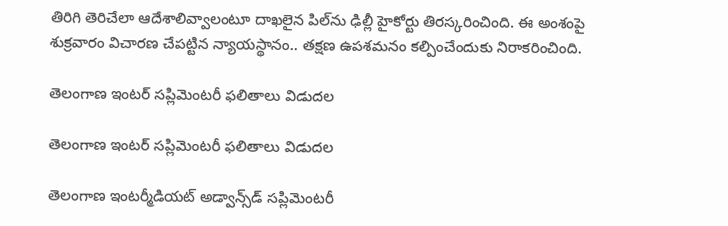తిరిగి తెరిచేలా ఆదేశాలివ్వాలంటూ దాఖలైన పిల్‌ను ఢిల్లీ హైకోర్టు తిరస్కరించింది. ఈ అంశంపై శుక్రవారం విచారణ చేపట్టిన న్యాయస్థానం.. తక్షణ ఉపశమనం కల్పించేందుకు నిరాకరించింది.

తెలంగాణ ఇంటర్‌ సప్లిమెంటరీ ఫలితాలు విడుదల

తెలంగాణ ఇంటర్‌ సప్లిమెంటరీ ఫలితాలు విడుదల

తెలంగాణ ఇంటర్మీడియట్ అడ్వాన్స్‌డ్ సప్లిమెంటరీ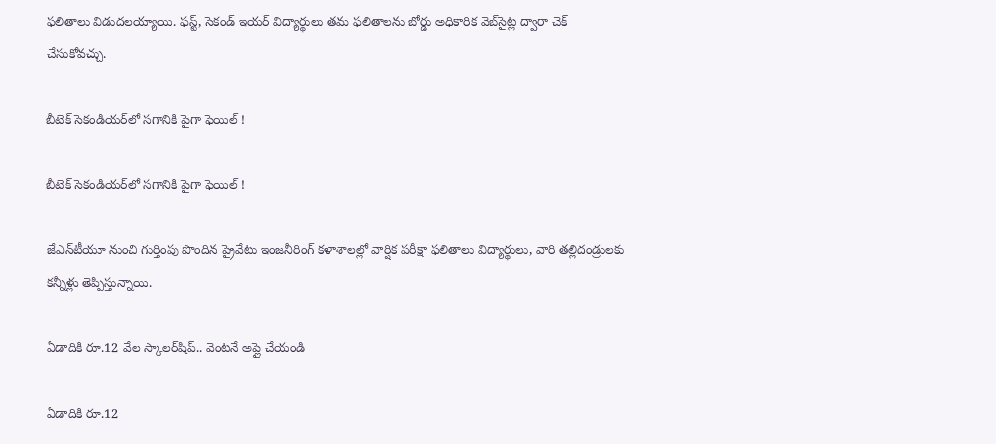ఫలితాలు విడుదలయ్యాయి. ఫస్ట్, సెకండ్ ఇయర్ విద్యార్థులు తమ ఫలితాలను బోర్డు అధికారిక వెబ్‌సైట్ల ద్వారా చెక్ చేసుకోవచ్చు.

బీటెక్‌ సెకండియర్‌లో సగానికి పైగా ఫెయిల్‌ !

బీటెక్‌ సెకండియర్‌లో సగానికి పైగా ఫెయిల్‌ !

జేఎన్‌టీయూ నుంచి గుర్తింపు పొందిన ప్రైవేటు ఇంజనీరింగ్‌ కళాశాలల్లో వార్షిక పరీక్షా ఫలితాలు విద్యార్థులు, వారి తల్లిదండ్రులకు కన్నీళ్లు తెప్పిస్తున్నాయి.

ఏడాదికి రూ.12 వేల స్కాలర్‌షిప్.. వెంటనే అప్లై చేయండి

ఏడాదికి రూ.12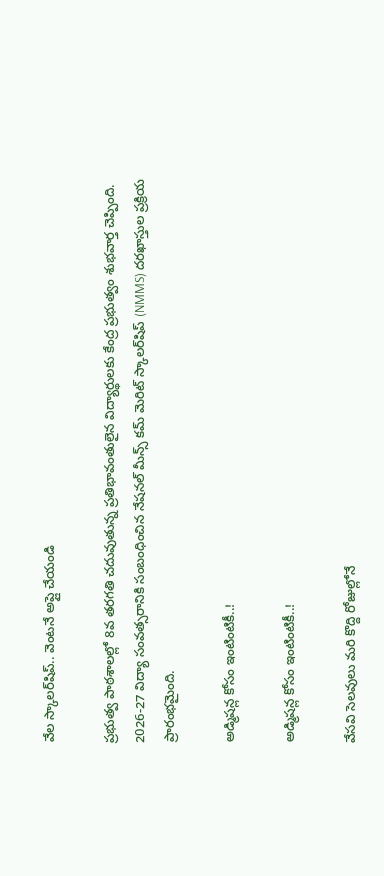వేల స్కాలర్‌షిప్.. వెంటనే అప్లై చేయండి

ప్రభుత్వ పాఠశాలల్లో 8వ తరగతి చదువుతున్న ప్రతిభావంతులైన విద్యార్థులకు కేంద్ర ప్రభుత్వం శుభవార్త చెప్పింది. 2026-27 విద్యా సంవత్సరానికి సంబంధించిన నేషనల్ మీన్స్ కమ్ మెరిట్ స్కాలర్‌షిప్ (NMMS) దరఖాస్తుల ప్రక్రియ ప్రారంభమైంది.

అడ్మిషన్ల కోసం ఇంటింటికీ..!

అడ్మిషన్ల కోసం ఇంటింటికీ..!

వేసవి సెలవులు మరి కొద్ది రోజుల్లోనే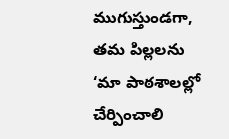ముగుస్తుండగా, తమ పిల్లలను ‘మా పాఠశాలల్లో చేర్పించాలి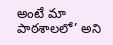అంటే మా పాఠశాలలో’ అని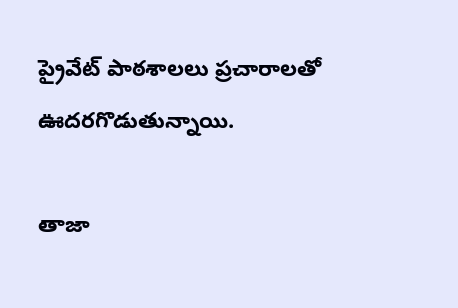ప్రైవేట్‌ పాఠశాలలు ప్రచారాలతో ఊదరగొడుతున్నాయి.

తాజా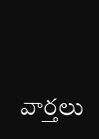వార్తలు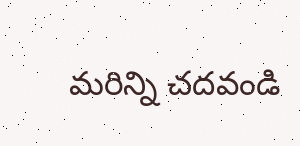మరిన్ని చదవండి